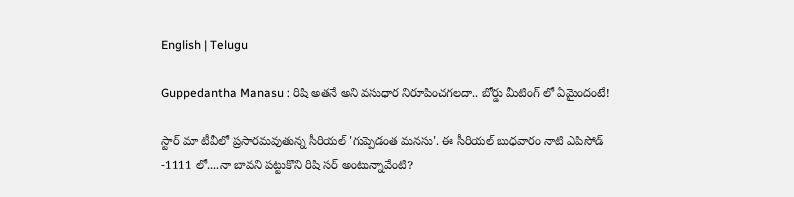English | Telugu

Guppedantha Manasu : రిషి అతనే అని వసుధార నిరూపించగలదా.. బోర్డు మీటింగ్ లో ఏమైందంటే!

స్టార్ మా టీవీలో ప్రసారమవుతున్న సీరియల్ 'గుప్పెడంత మనసు'. ఈ సీరియల్ బుధవారం నాటి ఎపిసోడ్ -1111 లో....నా బావని పట్టుకొని రిషి సర్ అంటున్నావేంటి?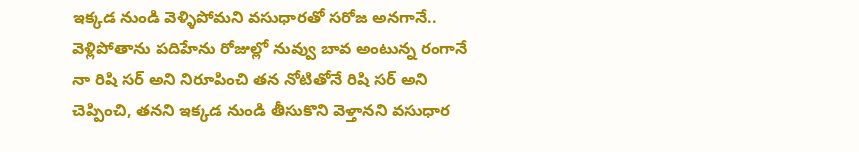ఇక్కడ నుండి వెళ్ళిపోమని వసుధారతో సరోజ అనగానే.. వెళ్లిపోతాను పదిహేను రోజుల్లో నువ్వు బావ అంటున్న రంగానే నా రిషి సర్ అని నిరూపించి తన నోటితోనే రిషి సర్ అని చెప్పించి, తనని ఇక్కడ నుండి తీసుకొని వెళ్తానని వసుధార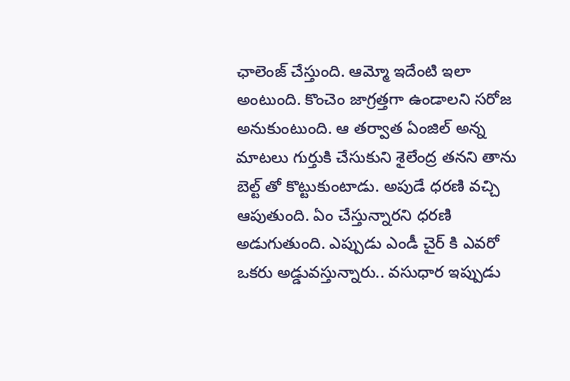ఛాలెంజ్ చేస్తుంది. ఆమ్మో ఇదేంటి ఇలా అంటుంది. కొంచెం జాగ్రత్తగా ఉండాలని సరోజ అనుకుంటుంది. ఆ తర్వాత ఏంజిల్ అన్న మాటలు గుర్తుకి చేసుకుని శైలేంద్ర తనని తాను బెల్ట్ తో కొట్టుకుంటాడు. అపుడే ధరణి వచ్చి ఆపుతుంది. ఏం చేస్తున్నారని ధరణి అడుగుతుంది. ఎప్పుడు ఎండీ చైర్ కి ఎవరో ఒకరు అడ్డువస్తున్నారు.. వసుధార ఇప్పుడు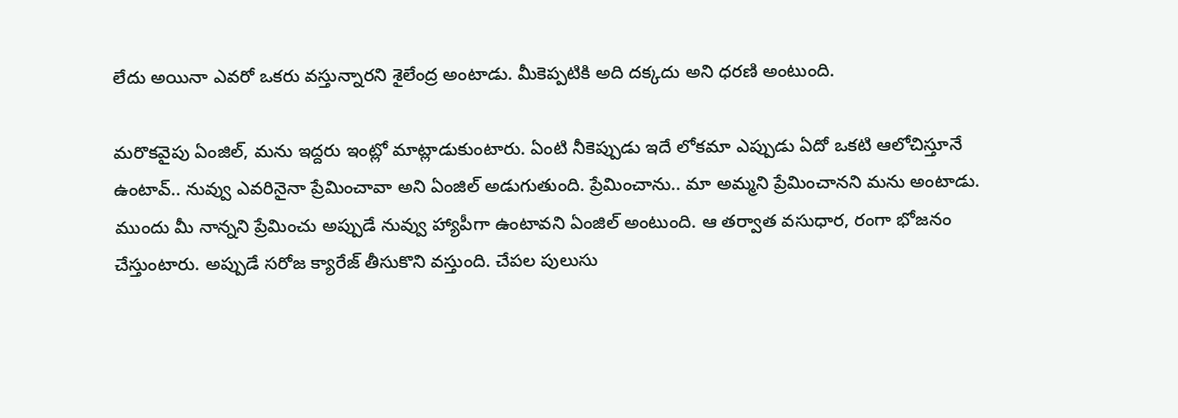లేదు అయినా ఎవరో ఒకరు వస్తున్నారని శైలేంద్ర అంటాడు. మీకెప్పటికి అది దక్కదు అని ధరణి అంటుంది.

మరొకవైపు ఏంజిల్, మను ఇద్దరు ఇంట్లో మాట్లాడుకుంటారు. ఏంటి నీకెప్పుడు ఇదే లోకమా ఎప్పుడు ఏదో ఒకటి ఆలోచిస్తూనే ఉంటావ్.. నువ్వు ఎవరినైనా ప్రేమించావా అని ఏంజిల్ అడుగుతుంది. ప్రేమించాను.. మా అమ్మని ప్రేమించానని మను అంటాడు. ముందు మీ నాన్నని ప్రేమించు అప్పుడే నువ్వు హ్యాపీగా ఉంటావని ఏంజిల్ అంటుంది. ఆ తర్వాత వసుధార, రంగా భోజనం చేస్తుంటారు. అప్పుడే సరోజ క్యారేజ్ తీసుకొని వస్తుంది. చేపల పులుసు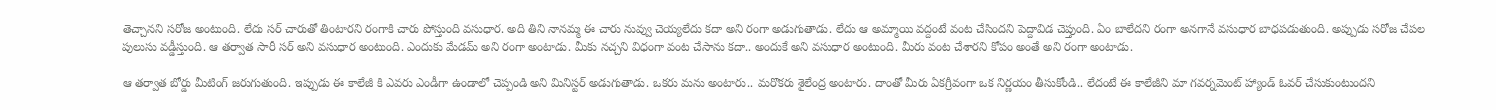తెచ్చానని సరోజ అంటుంది. లేదు సర్ చారుతో తింటారని రంగాకి చారు పోస్తుంది వసుధార. అది తిని నానమ్మ ఈ చారు నువ్వు చెయ్యలేదు కదా అని రంగా అడుగుతాడు. లేదు ఆ అమ్మాయి వద్దంటే వంట చేసిందని పెద్దావిడ చెప్తుంది. ఏం బాలేదని రంగా అనగానే వసుధార బాధపడుతుంది. అప్పుడు సరోజ చేపల పులుసు వడ్డీస్తుంది. ఆ తర్వాత సారీ సర్ అని వసుధార అంటుంది. ఎందుకు మేడమ్ అని రంగా అంటాడు. మీకు నచ్చని విధంగా వంట చేసాను కదా.. అందుకే అని వసుధార అంటుంది. మీరు వంట చేశారని కోపం అంతే అని రంగా అంటాడు.

ఆ తర్వాత బోర్డు మీటింగ్ జరుగుతుంది. ఇప్పుడు ఈ కాలేజీ కి ఎవరు ఎండీగా ఉండాలో చెప్పండి అని మినిస్టర్ అడుగుతాడు. ఒకరు మను అంటారు.. మరొకరు శైలేంద్ర అంటారు. దాంతో మీరు ఏకగ్రీవంగా ఒక నిర్ణయం తీసుకోండి.. లేదంటే ఈ కాలేజీని మా గవర్నమెంట్ హ్యాండ్ ఓవర్ చేసుకుంటుందని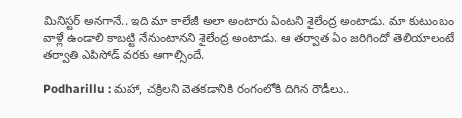మినిస్టర్ అనగానే.. ఇది మా కాలేజీ అలా అంటారు ఏంటని శైలేంద్ర అంటాడు. మా కుటుంబం వాళ్లే ఉండాలి కాబట్టి నేనుంటానని శైలేంద్ర అంటాడు. ఆ తర్వాత ఏం జరిగిందో తెలియాలంటే తర్వాతి ఎపిసోడ్ వరకు ఆగాల్సిందే.

Podharillu : మహా, చక్రిలని వెతకడానికి రంగంలోకి దిగిన రౌడీలు..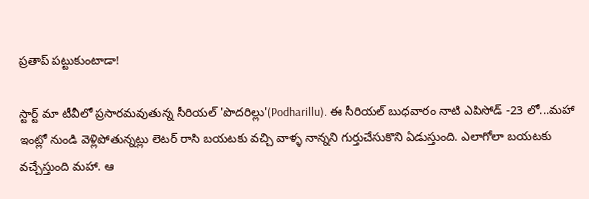ప్రతాప్ పట్టుకుంటాడా!

స్టార్ట్ మా టీవీలో ప్రసారమవుతున్న సీరియల్ 'పొదరిల్లు'(Podharillu). ఈ సీరియల్ బుధవారం నాటి ఎపిసోడ్ -23 లో...మహా ఇంట్లో నుండి వెళ్లిపోతున్నట్లు లెటర్ రాసి బయటకు వచ్చి వాళ్ళ నాన్నని గుర్తుచేసుకొని ఏడుస్తుంది. ఎలాగోలా బయటకు వచ్చేస్తుంది మహా. ఆ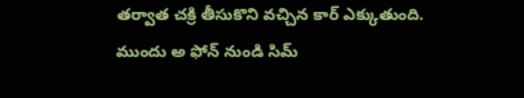తర్వాత చక్రి తీసుకొని వచ్చిన కార్ ఎక్కుతుంది. ముందు అ ఫోన్ నుండి సిమ్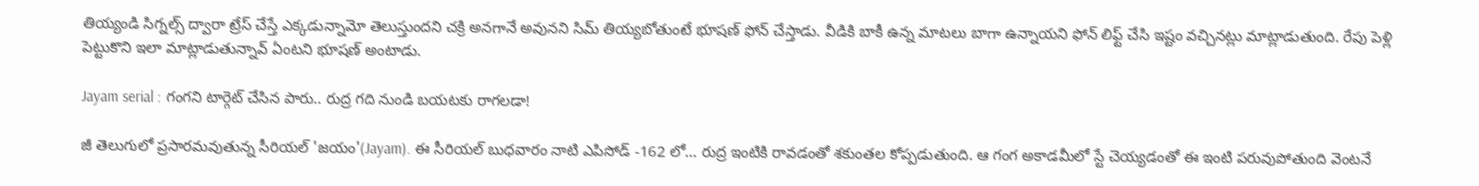తియ్యండి సిగ్నల్స్ ద్వారా ట్రేస్ చేస్తే ఎక్కడున్నామో తెలుస్తుందని చక్రి అనగానే అవునని సిమ్ తియ్యబోతుంటే భూషణ్ ఫోన్ చేస్తాడు. వీడికి బాకీ ఉన్న మాటలు బాగా ఉన్నాయని ఫోన్ లిఫ్ట్ చేసి ఇష్టం వచ్చినట్లు మాట్లాడుతుంది. రేపు పెళ్లి పెట్టుకొని ఇలా మాట్లాడుతున్నావ్ ఏంటని భూషణ్ అంటాడు.

Jayam serial : గంగని టార్గెట్ చేసిన పారు.. రుద్ర గది నుండి బయటకు రాగలడా!

జీ తెలుగులో ప్రసారమవుతున్న సీరియల్ 'జయం'(Jayam). ఈ సీరియల్ బుధవారం నాటి ఎపిసోడ్ -162 లో... రుద్ర ఇంటికి రావడంతో శకుంతల కోప్పడుతుంది. ఆ గంగ అకాడమీలో స్టే చెయ్యడంతో ఈ ఇంటి పరువుపోతుంది వెంటనే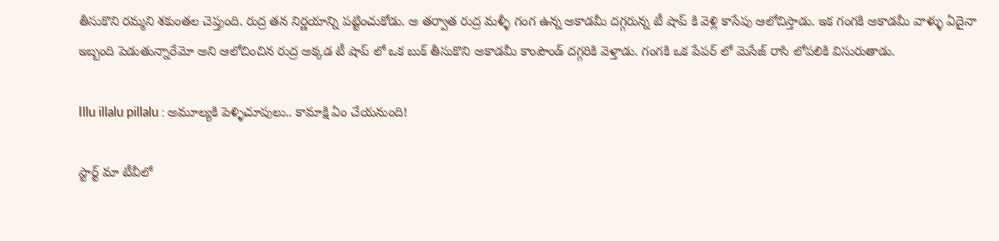తీసుకొని రమ్మని శకుంతల చెప్తుంది. రుద్ర తన నిర్ణయాన్ని పట్టించుకోడు. అ తర్వాత రుద్ర మళ్ళీ గంగ ఉన్న అకాడమీ దగ్గరున్న టీ షాప్ కి వెళ్లి కాసేపు ఆలోచిస్తాడు. ఇక గంగకి అకాడమీ వాళ్ళు ఏదైనా ఇబ్బంది పెడుతున్నారేమో అని ఆలోచించిన రుద్ర అక్కడ టీ షాప్ లో ఒక బుక్ తీసుకొని అకాడమీ కాంపౌండ్ దగ్గరికి వెళ్తాడు. గంగకి ఒక పేపర్ లో మెసేజ్ రాసి లోపలికి విసురుతాడు.

Illu illalu pillalu : అమూల్యకి పెళ్ళిచూపులు.. కామాక్షి ఏం చేయనుంది!

స్టార్ట్ మా టీవీలో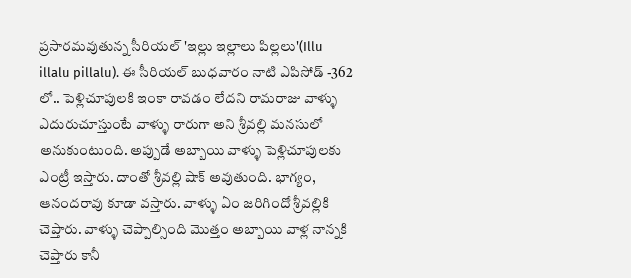ప్రసారమవుతున్న సీరియల్ 'ఇల్లు ఇల్లాలు పిల్లలు'(Illu illalu pillalu). ఈ సీరియల్ బుధవారం నాటి ఎపిసోడ్ -362 లో.. పెళ్లిచూపులకి ఇంకా రావడం లేదని రామరాజు వాళ్ళు ఎదురుచూస్తుంటే వాళ్ళు రారుగా అని శ్రీవల్లి మనసులో అనుకుంటుంది. అప్పుడే అబ్బాయి వాళ్ళు పెళ్లిచూపులకు ఎంట్రీ ఇస్తారు‌. దాంతో శ్రీవల్లి షాక్ అవుతుంది. భాగ్యం, ఆనందరావు కూడా వస్తారు. వాళ్ళు ఏం జరిగిందో శ్రీవల్లికి చెప్తారు. వాళ్ళు చెప్పాల్సింది మొత్తం అబ్బాయి వాళ్ల నాన్నకి చెప్తారు కానీ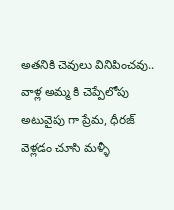అతనికి చెవులు వినిపించవు.. వాళ్ల అమ్మ కి చెప్పేలోపు అటువైపు గా ప్రేమ, ధీరజ్ వెళ్లడం చూసి మళ్ళీ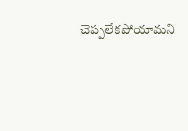చెప్పలేకపోయామని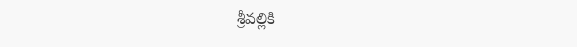శ్రీవల్లికి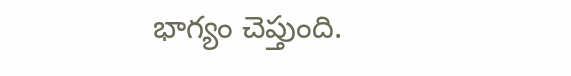భాగ్యం చెప్తుంది.